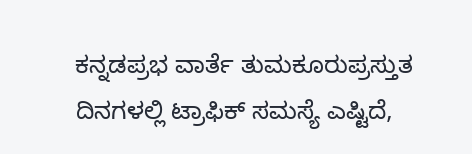ಕನ್ನಡಪ್ರಭ ವಾರ್ತೆ ತುಮಕೂರುಪ್ರಸ್ತುತ ದಿನಗಳಲ್ಲಿ ಟ್ರಾಫಿಕ್ ಸಮಸ್ಯೆ ಎಷ್ಟಿದೆ,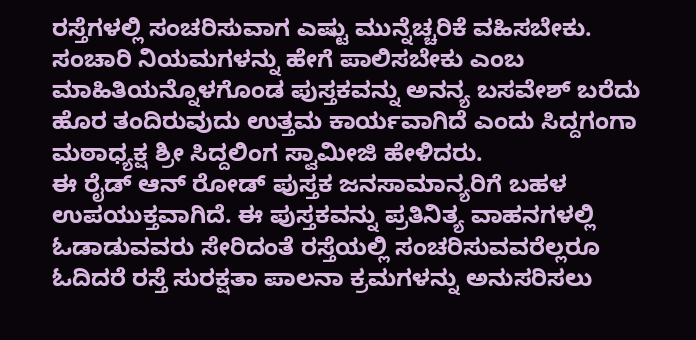ರಸ್ತೆಗಳಲ್ಲಿ ಸಂಚರಿಸುವಾಗ ಎಷ್ಟು ಮುನ್ನೆಚ್ಚರಿಕೆ ವಹಿಸಬೇಕು. ಸಂಚಾರಿ ನಿಯಮಗಳನ್ನು ಹೇಗೆ ಪಾಲಿಸಬೇಕು ಎಂಬ ಮಾಹಿತಿಯನ್ನೊಳಗೊಂಡ ಪುಸ್ತಕವನ್ನು ಅನನ್ಯ ಬಸವೇಶ್ ಬರೆದು ಹೊರ ತಂದಿರುವುದು ಉತ್ತಮ ಕಾರ್ಯವಾಗಿದೆ ಎಂದು ಸಿದ್ದಗಂಗಾ ಮಠಾಧ್ಯಕ್ಷ ಶ್ರೀ ಸಿದ್ದಲಿಂಗ ಸ್ವಾಮೀಜಿ ಹೇಳಿದರು.
ಈ ರೈಡ್ ಆನ್ ರೋಡ್ ಪುಸ್ತಕ ಜನಸಾಮಾನ್ಯರಿಗೆ ಬಹಳ ಉಪಯುಕ್ತವಾಗಿದೆ. ಈ ಪುಸ್ತಕವನ್ನು ಪ್ರತಿನಿತ್ಯ ವಾಹನಗಳಲ್ಲಿ ಓಡಾಡುವವರು ಸೇರಿದಂತೆ ರಸ್ತೆಯಲ್ಲಿ ಸಂಚರಿಸುವವರೆಲ್ಲರೂ ಓದಿದರೆ ರಸ್ತೆ ಸುರಕ್ಷತಾ ಪಾಲನಾ ಕ್ರಮಗಳನ್ನು ಅನುಸರಿಸಲು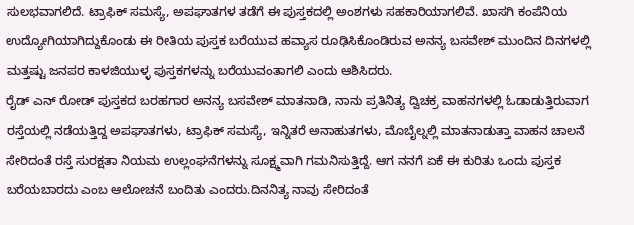ಸುಲಭವಾಗಲಿದೆ. ಟ್ರಾಫಿಕ್ ಸಮಸ್ಯೆ, ಅಪಘಾತಗಳ ತಡೆಗೆ ಈ ಪುಸ್ತಕದಲ್ಲಿ ಅಂಶಗಳು ಸಹಕಾರಿಯಾಗಲಿವೆ. ಖಾಸಗಿ ಕಂಪೆನಿಯ ಉದ್ಯೋಗಿಯಾಗಿದ್ದುಕೊಂಡು ಈ ರೀತಿಯ ಪುಸ್ತಕ ಬರೆಯುವ ಹವ್ಯಾಸ ರೂಢಿಸಿಕೊಂಡಿರುವ ಅನನ್ಯ ಬಸವೇಶ್ ಮುಂದಿನ ದಿನಗಳಲ್ಲಿ ಮತ್ತಷ್ಟು ಜನಪರ ಕಾಳಜಿಯುಳ್ಳ ಪುಸ್ತಕಗಳನ್ನು ಬರೆಯುವಂತಾಗಲಿ ಎಂದು ಆಶಿಸಿದರು.
ರೈಡ್ ಎನ್ ರೋಡ್ ಪುಸ್ತಕದ ಬರಹಗಾರ ಅನನ್ಯ ಬಸವೇಶ್ ಮಾತನಾಡಿ, ನಾನು ಪ್ರತಿನಿತ್ಯ ದ್ವಿಚಕ್ರ ವಾಹನಗಳಲ್ಲಿ ಓಡಾಡುತ್ತಿರುವಾಗ ರಸ್ತೆಯಲ್ಲಿ ನಡೆಯತ್ತಿದ್ದ ಅಪಘಾತಗಳು, ಟ್ರಾಫಿಕ್ ಸಮಸ್ಯೆ, ಇನ್ನಿತರೆ ಅನಾಹುತಗಳು, ಮೊಬೈಲ್ನಲ್ಲಿ ಮಾತನಾಡುತ್ತಾ ವಾಹನ ಚಾಲನೆ ಸೇರಿದಂತೆ ರಸ್ತೆ ಸುರಕ್ಷತಾ ನಿಯಮ ಉಲ್ಲಂಘನೆಗಳನ್ನು ಸೂಕ್ಷ್ಮವಾಗಿ ಗಮನಿಸುತ್ತಿದ್ದೆ. ಆಗ ನನಗೆ ಏಕೆ ಈ ಕುರಿತು ಒಂದು ಪುಸ್ತಕ ಬರೆಯಬಾರದು ಎಂಬ ಆಲೋಚನೆ ಬಂದಿತು ಎಂದರು.ದಿನನಿತ್ಯ ನಾವು ಸೇರಿದಂತೆ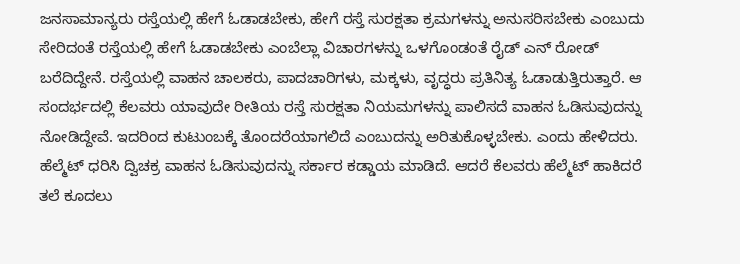ಜನಸಾಮಾನ್ಯರು ರಸ್ತೆಯಲ್ಲಿ ಹೇಗೆ ಓಡಾಡಬೇಕು, ಹೇಗೆ ರಸ್ತೆ ಸುರಕ್ಷತಾ ಕ್ರಮಗಳನ್ನು ಅನುಸರಿಸಬೇಕು ಎಂಬುದು ಸೇರಿದಂತೆ ರಸ್ತೆಯಲ್ಲಿ ಹೇಗೆ ಓಡಾಡಬೇಕು ಎಂಬೆಲ್ಲಾ ವಿಚಾರಗಳನ್ನು ಒಳಗೊಂಡಂತೆ ರೈಡ್ ಎನ್ ರೋಡ್ ಬರೆದಿದ್ದೇನೆ. ರಸ್ತೆಯಲ್ಲಿ ವಾಹನ ಚಾಲಕರು, ಪಾದಚಾರಿಗಳು, ಮಕ್ಕಳು, ವೃದ್ಧರು ಪ್ರತಿನಿತ್ಯ ಓಡಾಡುತ್ತಿರುತ್ತಾರೆ. ಆ ಸಂದರ್ಭದಲ್ಲಿ ಕೆಲವರು ಯಾವುದೇ ರೀತಿಯ ರಸ್ತೆ ಸುರಕ್ಷತಾ ನಿಯಮಗಳನ್ನು ಪಾಲಿಸದೆ ವಾಹನ ಓಡಿಸುವುದನ್ನು ನೋಡಿದ್ದೇವೆ. ಇದರಿಂದ ಕುಟುಂಬಕ್ಕೆ ತೊಂದರೆಯಾಗಲಿದೆ ಎಂಬುದನ್ನು ಅರಿತುಕೊಳ್ಳಬೇಕು. ಎಂದು ಹೇಳಿದರು.
ಹೆಲ್ಮೆಟ್ ಧರಿಸಿ ದ್ವಿಚಕ್ರ ವಾಹನ ಓಡಿಸುವುದನ್ನು ಸರ್ಕಾರ ಕಡ್ಡಾಯ ಮಾಡಿದೆ. ಆದರೆ ಕೆಲವರು ಹೆಲ್ಮೆಟ್ ಹಾಕಿದರೆ ತಲೆ ಕೂದಲು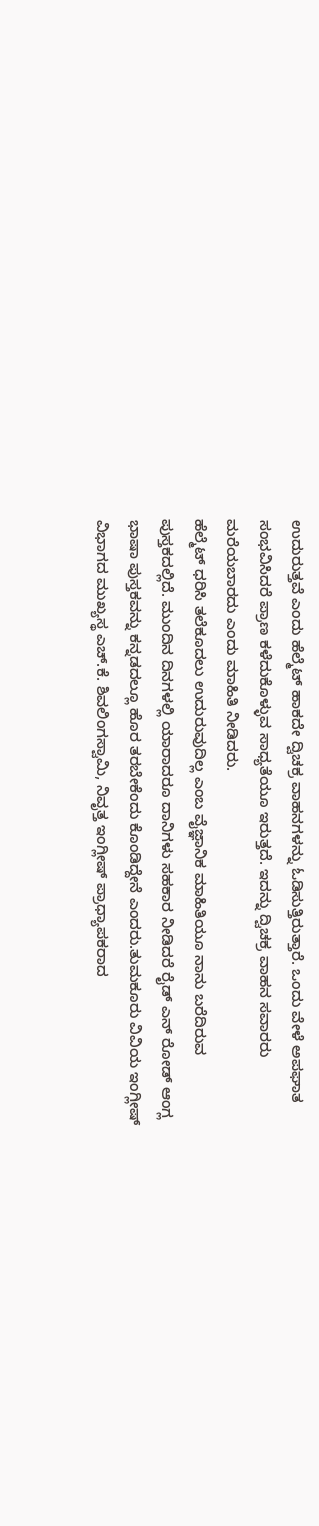ಉದುರುತ್ತವೆ ಎಂದು ಹೆಲ್ಮೆಟ್ ಹಾಕದೇ ದ್ವಿಚಕ್ರ ವಾಹನಗಳನ್ನು ಓಡಿಸುತ್ತಿರುತ್ತಾರೆ. ಒಂದು ವೇಳೆ ಅಪಘಾತ ಸಂಭವಿಸಿದರೆ ಪ್ರಾಣ ಕಳೆದುಕೊಳ್ಳುವ ಸಾಧ್ಯತೆಯೂ ಇರುತ್ತದೆ. ಇದನ್ನು ದ್ವಿಚಕ್ರ ವಾಹನ ಸವಾರರು ಮರೆಯಬಾರದು ಎಂದು ಮಾಹಿತಿ ನೀಡಿದರು.
ಹೆಲ್ಮೆಟ್ ಧರಿಸಿ ತಲೆಕೂದಲು ಉದುರುವುದಿಲ್ಲ ಎಂಬ ವೈಜ್ಞಾನಿಕ ಮಾಹಿತಿಯೂ ನಾನು ಬರೆದಿರುವ ಪುಸ್ತಕದಲ್ಲಿದೆ. ಮುಂದಿನ ದಿನಗಳಲ್ಲಿ ಯಾರಾದರೂ ದಾನಿಗಳು ಸಹಕಾರ ನೀಡಿದರೆ ರೈಡ್ ಎನ್ ರೋಡ್ ಆಂಗ್ಲ ಭಾಷಾ ಪುಸ್ತಕವನ್ನು ಕನ್ನಡದಲ್ಲೂ ಹೊರ ತರಬೇಕೆಂದು ಕೊಂಡಿದ್ದೇನೆ ಎಂದರು.ತುಮಕೂರು ವಿವಿಯ ಇಂಗ್ಲೀಷ್ ವಿಭಾಗದ ಮುಖ್ಯಸ್ಥ ಎಚ್.ಕೆ. ಶಿವಲಿಂಗಸ್ವಾಮಿ, ನಿವೃತ್ತ ಇಂಗ್ಲೀಷ್ ಪ್ರಾಧ್ಯಾಪಕರಾದ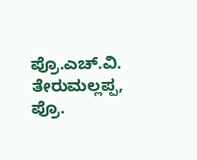ಪ್ರೊ.ಎಚ್.ವಿ. ತೇರುಮಲ್ಲಪ್ಪ, ಪ್ರೊ.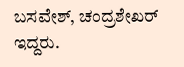ಬಸವೇಶ್, ಚಂದ್ರಶೇಖರ್ ಇದ್ದರು.